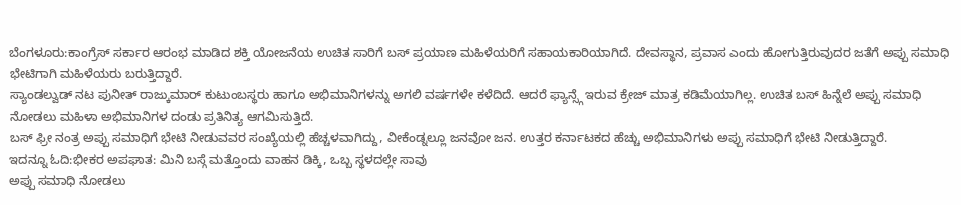ಬೆಂಗಳೂರು:ಕಾಂಗ್ರೆಸ್ ಸರ್ಕಾರ ಆರಂಭ ಮಾಡಿದ ಶಕ್ತಿ ಯೋಜನೆಯ ಉಚಿತ ಸಾರಿಗೆ ಬಸ್ ಪ್ರಯಾಣ ಮಹಿಳೆಯರಿಗೆ ಸಹಾಯಕಾರಿಯಾಗಿದೆ. ದೇವಸ್ಥಾನ, ಪ್ರವಾಸ ಎಂದು ಹೋಗುತ್ತಿರುವುದರ ಜತೆಗೆ ಅಪ್ಪು ಸಮಾಧಿ ಭೇಟಿಗಾಗಿ ಮಹಿಳೆಯರು ಬರುತ್ತಿದ್ದಾರೆ.
ಸ್ಯಾಂಡಲ್ವುಡ್ ನಟ ಪುನೀತ್ ರಾಜ್ಕುಮಾರ್ ಕುಟುಂಬಸ್ಥರು ಹಾಗೂ ಅಭಿಮಾನಿಗಳನ್ನು ಅಗಲಿ ವರ್ಷಗಳೇ ಕಳೆದಿದೆ. ಆದರೆ ಫ್ಯಾನ್ಸ್ಗೆ ಇರುವ ಕ್ರೇಜ್ ಮಾತ್ರ ಕಡಿಮೆಯಾಗಿಲ್ಲ. ಉಚಿತ ಬಸ್ ಹಿನ್ನೆಲೆ ಅಪ್ಪು ಸಮಾಧಿ ನೋಡಲು ಮಹಿಳಾ ಅಭಿಮಾನಿಗಳ ದಂಡು ಪ್ರತಿನಿತ್ಯ ಆಗಮಿಸುತ್ತಿದೆ.
ಬಸ್ ಫ್ರೀ ನಂತ್ರ ಅಪ್ಪು ಸಮಾಧಿಗೆ ಭೇಟಿ ನೀಡುವವರ ಸಂಖ್ಯೆಯಲ್ಲಿ ಹೆಚ್ಚಳವಾಗಿದ್ದು, ವೀಕೆಂಡ್ನಲ್ಲೂ ಜನವೋ ಜನ. ಉತ್ತರ ಕರ್ನಾಟಕದ ಹೆಚ್ಚು ಅಭಿಮಾ‌ನಿಗಳು ಅಪ್ಪು ಸಮಾಧಿಗೆ ಭೇಟಿ ನೀಡುತ್ತಿದ್ದಾರೆ.
ಇದನ್ನೂ ಓದಿ:ಭೀಕರ ಅಪಘಾತ: ಮಿನಿ ಬಸ್ಗೆ ಮತ್ತೊಂದು ವಾಹನ ಡಿಕ್ಕಿ, ಒಬ್ಬ ಸ್ಥಳದಲ್ಲೇ ಸಾವು
ಅಪ್ಪು ಸಮಾಧಿ ನೋಡಲು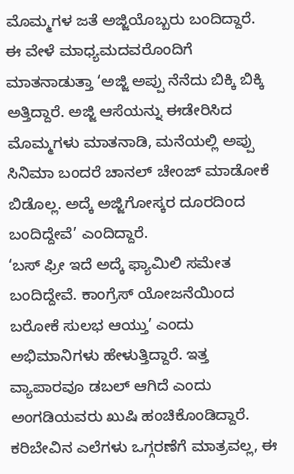ಮೊಮ್ಮಗಳ ಜತೆ ಅಜ್ಜಿಯೊಬ್ಬರು ಬಂದಿದ್ದಾರೆ. ಈ ವೇಳೆ ಮಾಧ್ಯಮದವರೊಂದಿಗೆ ಮಾತನಾಡುತ್ತಾ ‘ಅಜ್ಜಿ ಅಪ್ಪು ನೆನೆದು ಬಿಕ್ಕಿ ಬಿಕ್ಕಿ ಅತ್ತಿದ್ದಾರೆ. ಅಜ್ಜಿ ಆಸೆಯನ್ನು ಈಡೇರಿಸಿದ ಮೊಮ್ಮಗಳು ಮಾತನಾಡಿ, ಮನೆಯಲ್ಲಿ ಅಪ್ಪು ಸಿನಿಮಾ ಬಂದರೆ ಚಾನಲ್ ಚೇಂಜ್ ಮಾಡೋಕೆ ಬಿಡೊಲ್ಲ. ಅದ್ಕೆ ಅಜ್ಜಿಗೋಸ್ಕರ ದೂರದಿಂದ ಬಂದಿದ್ದೇವೆ’ ಎಂದಿದ್ದಾರೆ.
‘ಬಸ್ ಫ್ರೀ ಇದೆ ಅದ್ಕೆ ಫ್ಯಾಮಿಲಿ ಸಮೇತ ಬಂದಿದ್ದೇವೆ. ಕಾಂಗ್ರೆಸ್ ಯೋಜನೆಯಿಂದ ಬರೋಕೆ ಸುಲಭ ಆಯ್ತು’ ಎಂದು ಅಭಿಮಾನಿಗಳು ಹೇಳುತ್ತಿದ್ದಾರೆ. ಇತ್ತ ವ್ಯಾಪಾರವೂ ಡಬಲ್ ಆಗಿದೆ ಎಂದು ಅಂಗಡಿಯವರು ಖುಷಿ ಹಂಚಿಕೊಂಡಿದ್ದಾರೆ.
ಕರಿಬೇವಿನ ಎಲೆಗಳು ಒಗ್ಗರಣೆಗೆ ಮಾತ್ರವಲ್ಲ, ಈ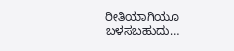ರೀತಿಯಾಗಿಯೂ ಬಳಸಬಹುದು…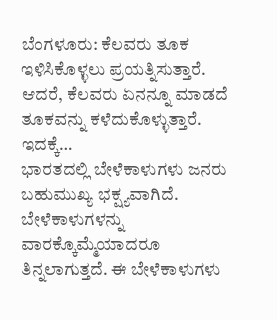ಬೆಂಗಳೂರು: ಕೆಲವರು ತೂಕ ಇಳಿಸಿಕೊಳ್ಳಲು ಪ್ರಯತ್ನಿಸುತ್ತಾರೆ. ಆದರೆ, ಕೆಲವರು ಏನನ್ನೂ ಮಾಡದೆ ತೂಕವನ್ನು ಕಳೆದುಕೊಳ್ಳುತ್ತಾರೆ. ಇದಕ್ಕೆ…
ಭಾರತದಲ್ಲಿ ಬೇಳೆಕಾಳುಗಳು ಜನರು ಬಹುಮುಖ್ಯ ಭಕ್ಷ್ಯವಾಗಿದೆ. ಬೇಳೆಕಾಳುಗಳನ್ನು ವಾರಕ್ಕೊಮ್ಮೆಯಾದರೂ ತಿನ್ನಲಾಗುತ್ತದೆ. ಈ ಬೇಳೆಕಾಳುಗಳು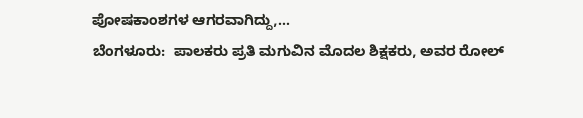ಪೋಷಕಾಂಶಗಳ ಆಗರವಾಗಿದ್ದು,…
ಬೆಂಗಳೂರು:  ಪಾಲಕರು ಪ್ರತಿ ಮಗುವಿನ ಮೊದಲ ಶಿಕ್ಷಕರು, ಅವರ ರೋಲ್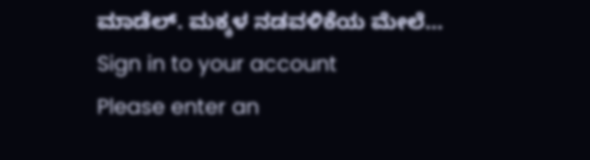ಮಾಡೆಲ್. ಮಕ್ಕಳ ನಡವಳಿಕೆಯ ಮೇಲೆ…
Sign in to your account
Please enter an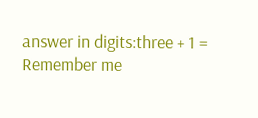answer in digits:three + 1 =
Remember me